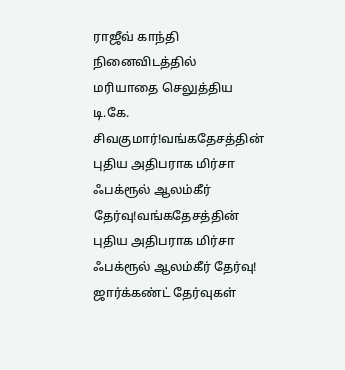ராஜீவ் காந்தி நினைவிடத்தில் மரியாதை செலுத்திய டி.கே. சிவகுமார்!வங்கதேசத்தின் புதிய அதிபராக மிர்சா ஃபக்ரூல் ஆலம்கீர் தேர்வு!வங்கதேசத்தின் புதிய அதிபராக மிர்சா ஃபக்ரூல் ஆலம்கீர் தேர்வு! ஜார்க்கண்ட் தேர்வுகள்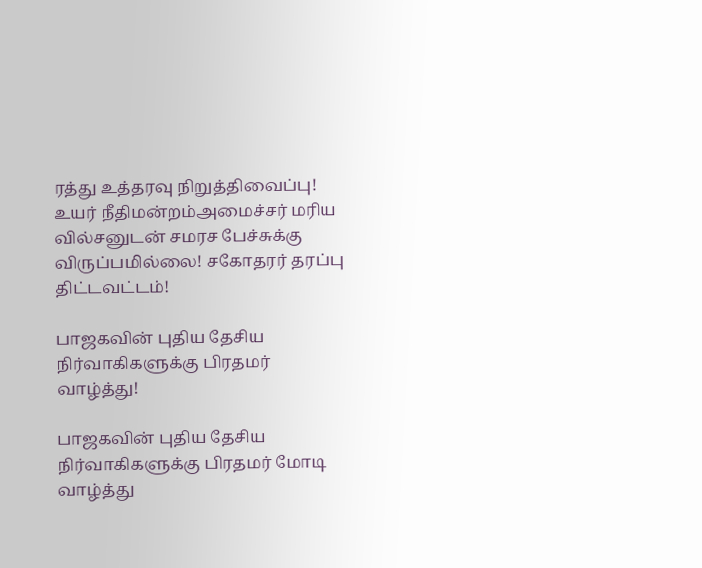ரத்து உத்தரவு நிறுத்திவைப்பு! உயர் நீதிமன்றம்அமைச்சர் மரிய வில்சனுடன் சமரச பேச்சுக்கு விருப்பமில்லை! சகோதரர் தரப்பு திட்டவட்டம்!

பாஜகவின் புதிய தேசிய நிர்வாகிகளுக்கு பிரதமர் வாழ்த்து!

பாஜகவின் புதிய தேசிய நிர்வாகிகளுக்கு பிரதமர் மோடி வாழ்த்து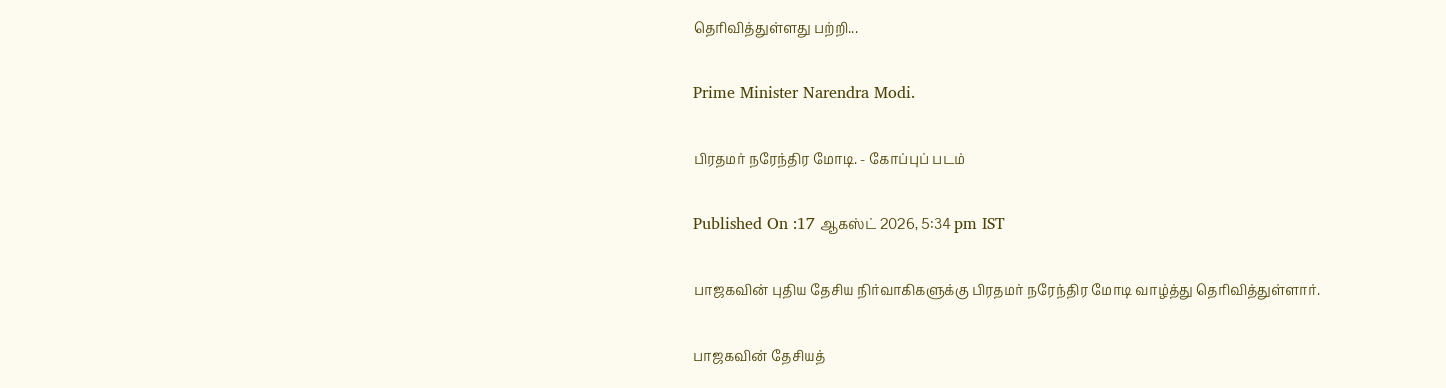தெரிவித்துள்ளது பற்றி...

Prime Minister Narendra Modi.

பிரதமர் நரேந்திர மோடி. - கோப்புப் படம்

Published On :17 ஆகஸ்ட் 2026, 5:34 pm IST

பாஜகவின் புதிய தேசிய நிர்வாகிகளுக்கு பிரதமர் நரேந்திர மோடி வாழ்த்து தெரிவித்துள்ளார்.

பாஜகவின் தேசியத்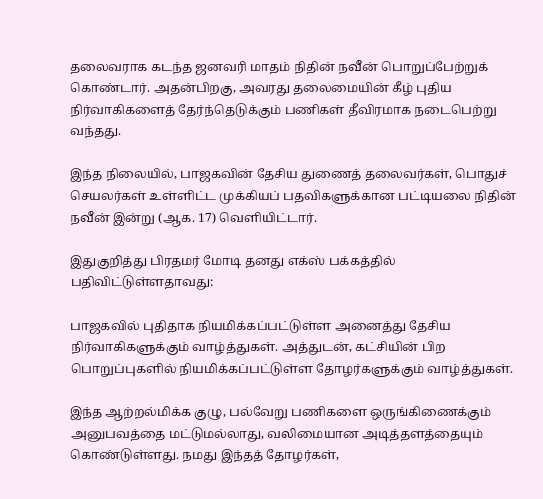தலைவராக கடந்த ஜனவரி மாதம் நிதின் நவீன் பொறுப்பேற்றுக் கொண்டார். அதன்பிறகு, அவரது தலைமையின் கீழ் புதிய நிர்வாகிகளைத் தேர்ந்தெடுக்கும் பணிகள் தீவிரமாக நடைபெற்று வந்தது.

இந்த நிலையில், பாஜகவின் தேசிய துணைத் தலைவர்கள், பொதுச் செயலர்கள் உள்ளிட்ட முக்கியப் பதவிகளுக்கான பட்டியலை நிதின் நவீன் இன்று (ஆக. 17) வெளியிட்டார்.

இதுகுறித்து பிரதமர் மோடி தனது எக்ஸ் பக்கத்தில் பதிவிட்டுள்ளதாவது:

பாஜகவில் புதிதாக நியமிக்கப்பட்டுள்ள அனைத்து தேசிய நிர்வாகிகளுக்கும் வாழ்த்துகள். அத்துடன், கட்சியின் பிற பொறுப்புகளில் நியமிக்கப்பட்டுள்ள தோழர்களுக்கும் வாழ்த்துகள்.

இந்த ஆற்றல்மிக்க குழு, பல்வேறு பணிகளை ஒருங்கிணைக்கும் அனுபவத்தை மட்டுமல்லாது, வலிமையான அடித்தளத்தையும் கொண்டுள்ளது. நமது இந்தத் தோழர்கள்,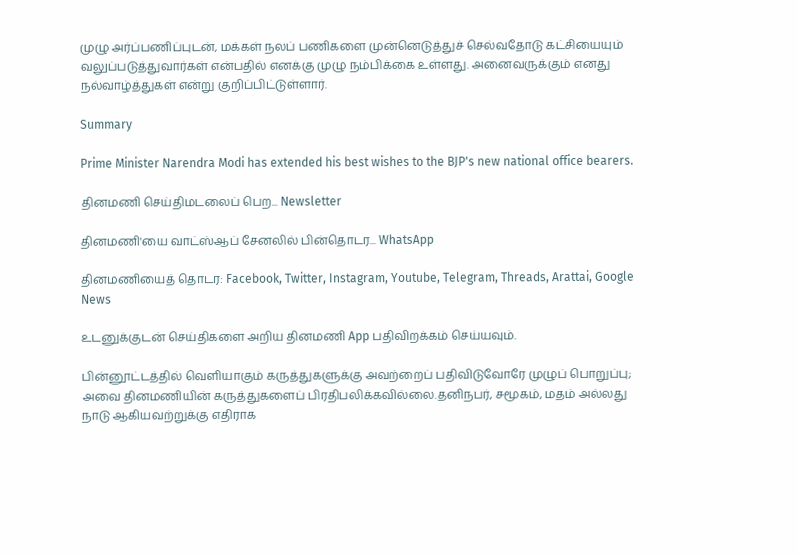முழு அர்ப்பணிப்புடன், மக்கள் நலப் பணிகளை முன்னெடுத்துச் செல்வதோடு கட்சியையும் வலுப்படுத்துவார்கள் என்பதில் எனக்கு முழு நம்பிக்கை உள்ளது. அனைவருக்கும் எனது நல்வாழ்த்துகள் என்று குறிப்பிட்டுள்ளார்.

Summary

Prime Minister Narendra Modi has extended his best wishes to the BJP's new national office bearers.

தினமணி செய்திமடலைப் பெற... Newsletter

தினமணி'யை வாட்ஸ்ஆப் சேனலில் பின்தொடர... WhatsApp

தினமணியைத் தொடர: Facebook, Twitter, Instagram, Youtube, Telegram, Threads, Arattai, Google News

உடனுக்குடன் செய்திகளை அறிய தினமணி App பதிவிறக்கம் செய்யவும்.

பின்னூட்டத்தில் வெளியாகும் கருத்துகளுக்கு அவற்றைப் பதிவிடுவோரே முழுப் பொறுப்பு; அவை தினமணியின் கருத்துகளைப் பிரதிபலிக்கவில்லை.தனிநபர், சமூகம், மதம் அல்லது நாடு ஆகியவற்றுக்கு எதிராக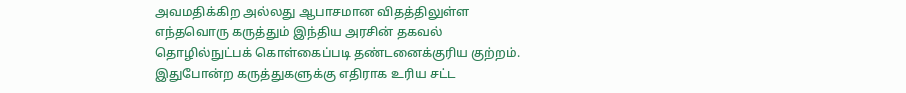அவமதிக்கிற அல்லது ஆபாசமான விதத்திலுள்ள எந்தவொரு கருத்தும் இந்திய அரசின் தகவல் தொழில்நுட்பக் கொள்கைப்படி தண்டனைக்குரிய குற்றம். இதுபோன்ற கருத்துகளுக்கு எதிராக உரிய சட்ட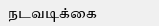நடவடிக்கை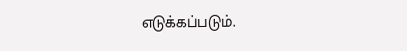எடுக்கப்படும்.